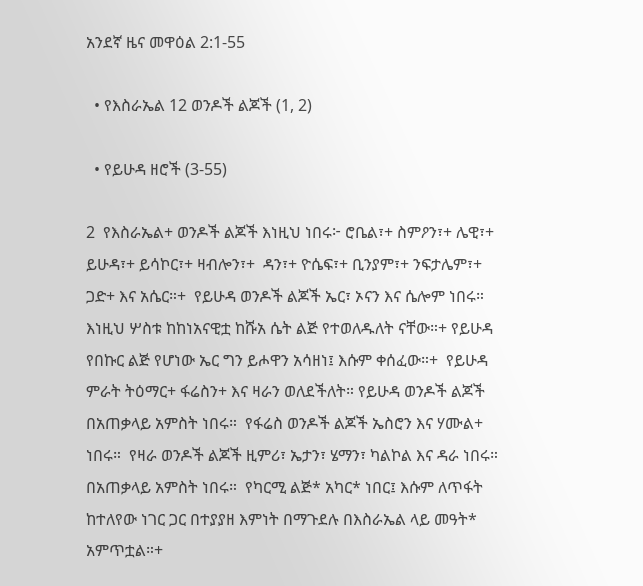አንደኛ ዜና መዋዕል 2:1-55

  • የእስራኤል 12 ወንዶች ልጆች (1, 2)

  • የይሁዳ ዘሮች (3-55)

2  የእስራኤል+ ወንዶች ልጆች እነዚህ ነበሩ፦ ሮቤል፣+ ስምዖን፣+ ሌዊ፣+ ይሁዳ፣+ ይሳኮር፣+ ዛብሎን፣+  ዳን፣+ ዮሴፍ፣+ ቢንያም፣+ ንፍታሌም፣+ ጋድ+ እና አሴር።+  የይሁዳ ወንዶች ልጆች ኤር፣ ኦናን እና ሴሎም ነበሩ። እነዚህ ሦስቱ ከከነአናዊቷ ከሹአ ሴት ልጅ የተወለዱለት ናቸው።+ የይሁዳ የበኩር ልጅ የሆነው ኤር ግን ይሖዋን አሳዘነ፤ እሱም ቀሰፈው።+  የይሁዳ ምራት ትዕማር+ ፋሬስን+ እና ዛራን ወለደችለት። የይሁዳ ወንዶች ልጆች በአጠቃላይ አምስት ነበሩ።  የፋሬስ ወንዶች ልጆች ኤስሮን እና ሃሙል+ ነበሩ።  የዛራ ወንዶች ልጆች ዚምሪ፣ ኤታን፣ ሄማን፣ ካልኮል እና ዳራ ነበሩ። በአጠቃላይ አምስት ነበሩ።  የካርሚ ልጅ* አካር* ነበር፤ እሱም ለጥፋት ከተለየው ነገር ጋር በተያያዘ እምነት በማጉደሉ በእስራኤል ላይ መዓት* አምጥቷል።+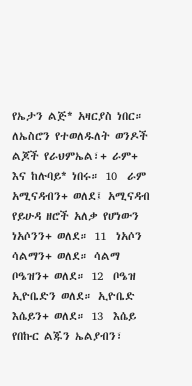የኤታን ልጅ* አዛርያስ ነበር።  ለኤስሮን የተወለዱለት ወንዶች ልጆች የራህምኤል፣+ ራም+ እና ከሉባይ* ነበሩ። 10  ራም አሚናዳብን+ ወለደ፤ አሚናዳብ የይሁዳ ዘሮች አለቃ የሆነውን ነአሶንን+ ወለደ። 11  ነአሶን ሳልማን+ ወለደ። ሳልማ ቦዔዝን+ ወለደ። 12  ቦዔዝ ኢዮቤድን ወለደ። ኢዮቤድ እሴይን+ ወለደ። 13  እሴይ የበኩር ልጁን ኤልያብን፣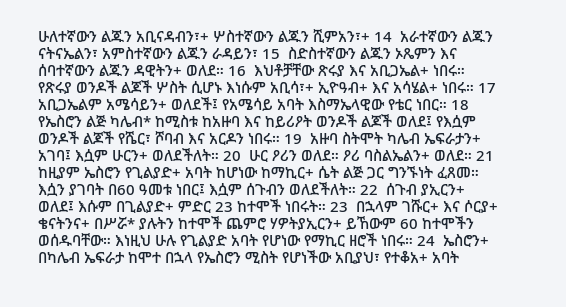ሁለተኛውን ልጁን አቢናዳብን፣+ ሦስተኛውን ልጁን ሺምአን፣+ 14  አራተኛውን ልጁን ናትናኤልን፣ አምስተኛውን ልጁን ራዳይን፣ 15  ስድስተኛውን ልጁን ኦጼምን እና ሰባተኛውን ልጁን ዳዊትን+ ወለደ። 16  እህቶቻቸው ጽሩያ እና አቢጋኤል+ ነበሩ። የጽሩያ ወንዶች ልጆች ሦስት ሲሆኑ እነሱም አቢሳ፣+ ኢዮዓብ+ እና አሳሄል+ ነበሩ። 17  አቢጋኤልም አሜሳይን+ ወለደች፤ የአሜሳይ አባት እስማኤላዊው የቴር ነበር። 18  የኤስሮን ልጅ ካሌብ* ከሚስቱ ከአዙባ እና ከይሪዖት ወንዶች ልጆች ወለደ፤ የእሷም ወንዶች ልጆች የሼር፣ ሾባብ እና አርዶን ነበሩ። 19  አዙባ ስትሞት ካሌብ ኤፍራታን+ አገባ፤ እሷም ሁርን+ ወለደችለት። 20  ሁር ዖሪን ወለደ። ዖሪ ባስልኤልን+ ወለደ። 21  ከዚያም ኤስሮን የጊልያድ+ አባት ከሆነው ከማኪር+ ሴት ልጅ ጋር ግንኙነት ፈጸመ። እሷን ያገባት በ60 ዓመቱ ነበር፤ እሷም ሰጉብን ወለደችለት። 22  ሰጉብ ያኢርን+ ወለደ፤ እሱም በጊልያድ+ ምድር 23 ከተሞች ነበሩት። 23  በኋላም ገሹር+ እና ሶርያ+ ቄናትንና+ በሥሯ* ያሉትን ከተሞች ጨምሮ ሃዎትያኢርን+ ይኸውም 60 ከተሞችን ወሰዱባቸው። እነዚህ ሁሉ የጊልያድ አባት የሆነው የማኪር ዘሮች ነበሩ። 24  ኤስሮን+ በካሌብ ኤፍራታ ከሞተ በኋላ የኤስሮን ሚስት የሆነችው አቢያህ፣ የተቆአ+ አባት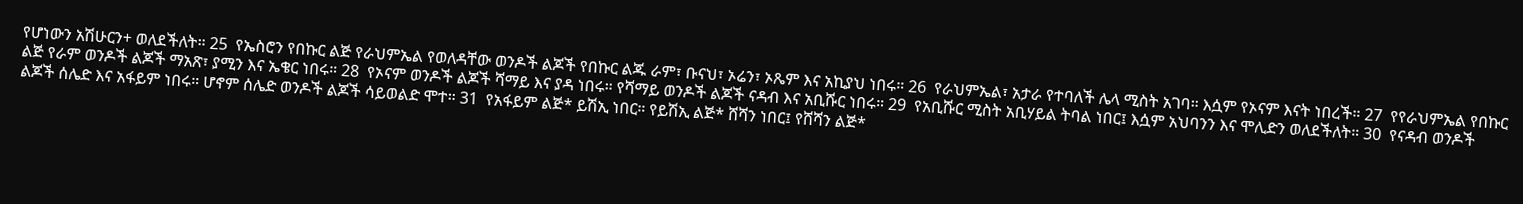የሆነውን አሽሁርን+ ወለደችለት። 25  የኤስሮን የበኩር ልጅ የራህምኤል የወለዳቸው ወንዶች ልጆች የበኩር ልጁ ራም፣ ቡናህ፣ ኦሬን፣ ኦጼም እና አኪያህ ነበሩ። 26  የራህምኤል፣ አታራ የተባለች ሌላ ሚስት አገባ። እሷም የኦናም እናት ነበረች። 27  የየራህምኤል የበኩር ልጅ የራም ወንዶች ልጆች ማአጽ፣ ያሚን እና ኤቄር ነበሩ። 28  የኦናም ወንዶች ልጆች ሻማይ እና ያዳ ነበሩ። የሻማይ ወንዶች ልጆች ናዳብ እና አቢሹር ነበሩ። 29  የአቢሹር ሚስት አቢሃይል ትባል ነበር፤ እሷም አህባንን እና ሞሊድን ወለደችለት። 30  የናዳብ ወንዶች ልጆች ሰሌድ እና አፋይም ነበሩ። ሆኖም ሰሌድ ወንዶች ልጆች ሳይወልድ ሞተ። 31  የአፋይም ልጅ* ይሽኢ ነበር። የይሽኢ ልጅ* ሸሻን ነበር፤ የሸሻን ልጅ*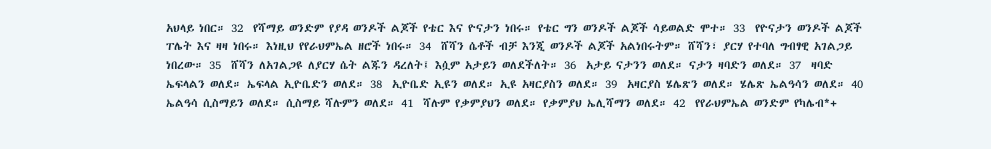አህላይ ነበር። 32  የሻማይ ወንድም የያዳ ወንዶች ልጆች የቴር እና ዮናታን ነበሩ። የቴር ግን ወንዶች ልጆች ሳይወልድ ሞተ። 33  የዮናታን ወንዶች ልጆች ፐሌት እና ዛዛ ነበሩ። እነዚህ የየራህምኤል ዘሮች ነበሩ። 34  ሸሻን ሴቶች ብቻ እንጂ ወንዶች ልጆች አልነበሩትም። ሸሻን፣ ያርሃ የተባለ ግብፃዊ አገልጋይ ነበረው። 35  ሸሻን ለአገልጋዩ ለያርሃ ሴት ልጁን ዳረለት፤ እሷም አታይን ወለደችለት። 36  አታይ ናታንን ወለደ። ናታን ዛባድን ወለደ። 37  ዛባድ ኤፍላልን ወለደ። ኤፍላል ኢዮቤድን ወለደ። 38  ኢዮቤድ ኢዩን ወለደ። ኢዩ አዛርያስን ወለደ። 39  አዛርያስ ሄሌጽን ወለደ። ሄሌጽ ኤልዓሳን ወለደ። 40  ኤልዓሳ ሲስማይን ወለደ። ሲስማይ ሻሉምን ወለደ። 41  ሻሉም የቃምያህን ወለደ። የቃምያህ ኤሊሻማን ወለደ። 42  የየራህምኤል ወንድም የካሌብ*+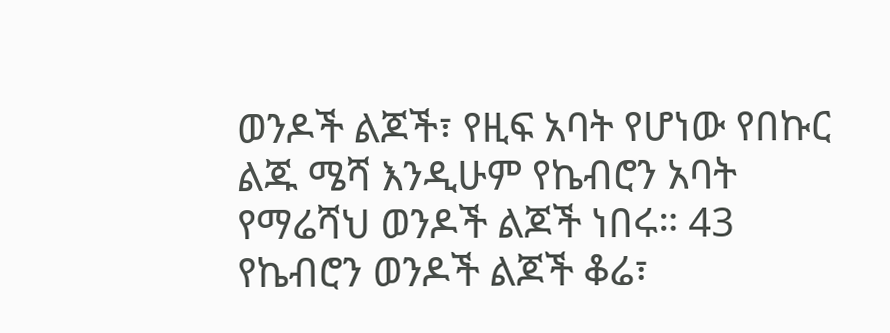ወንዶች ልጆች፣ የዚፍ አባት የሆነው የበኩር ልጁ ሜሻ እንዲሁም የኬብሮን አባት የማሬሻህ ወንዶች ልጆች ነበሩ። 43  የኬብሮን ወንዶች ልጆች ቆሬ፣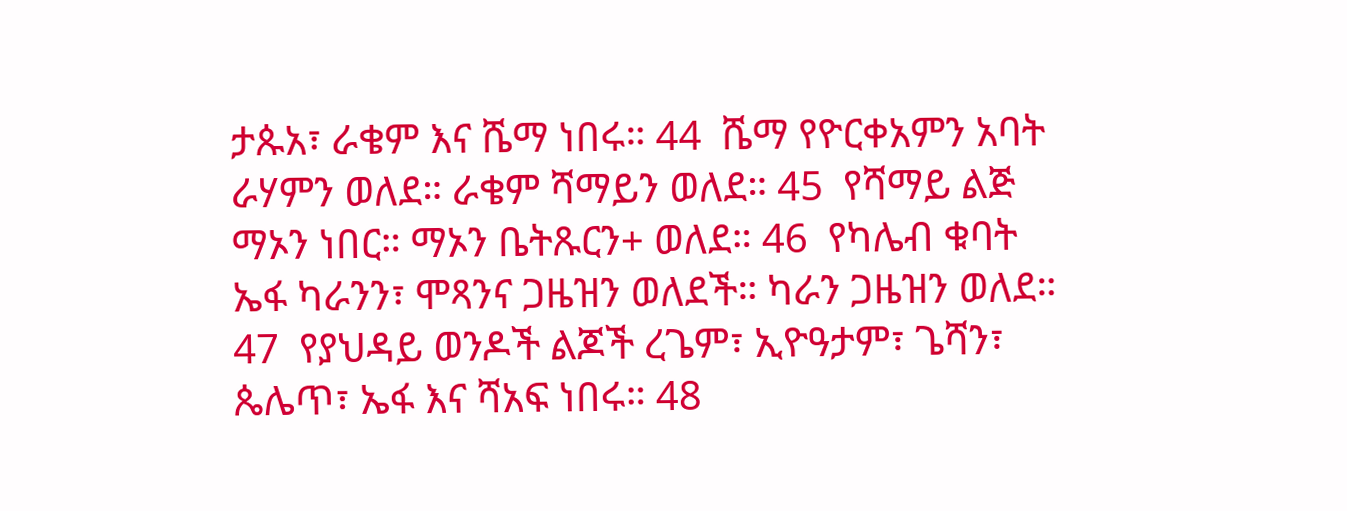ታጱአ፣ ራቄም እና ሼማ ነበሩ። 44  ሼማ የዮርቀአምን አባት ራሃምን ወለደ። ራቄም ሻማይን ወለደ። 45  የሻማይ ልጅ ማኦን ነበር። ማኦን ቤትጹርን+ ወለደ። 46  የካሌብ ቁባት ኤፋ ካራንን፣ ሞጻንና ጋዜዝን ወለደች። ካራን ጋዜዝን ወለደ። 47  የያህዳይ ወንዶች ልጆች ረጌም፣ ኢዮዓታም፣ ጌሻን፣ ጴሌጥ፣ ኤፋ እና ሻአፍ ነበሩ። 48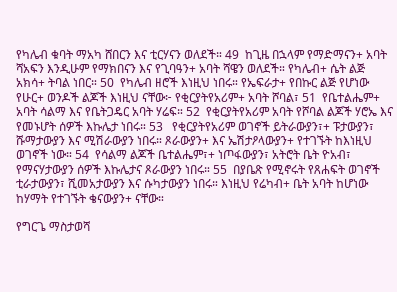የካሌብ ቁባት ማአካ ሸበርን እና ቲርሃናን ወለደች። 49  ከጊዜ በኋላም የማድማናን+ አባት ሻአፍን እንዲሁም የማክበናን እና የጊባዓን+ አባት ሻዌን ወለደች። የካሌብ+ ሴት ልጅ አክሳ+ ትባል ነበር። 50  የካሌብ ዘሮች እነዚህ ነበሩ። የኤፍራታ+ የበኩር ልጅ የሆነው የሁር+ ወንዶች ልጆች እነዚህ ናቸው፦ የቂርያትየአሪም+ አባት ሾባል፣ 51  የቤተልሔም+ አባት ሳልማ እና የቤትጋዴር አባት ሃሬፍ። 52  የቂርያትየአሪም አባት የሾባል ልጆች ሃሮኤ እና የመኑሆት ሰዎች እኩሌታ ነበሩ። 53   የቂርያትየአሪም ወገኖች ይትራውያን፣+ ፑታውያን፣ ሹማታውያን እና ሚሽራውያን ነበሩ። ጾራውያን+ እና ኤሽታዖላውያን+ የተገኙት ከእነዚህ ወገኖች ነው። 54  የሳልማ ልጆች ቤተልሔም፣+ ነጦፋውያን፣ አትሮት ቤት ዮአብ፣ የማናሃታውያን ሰዎች እኩሌታና ጾራውያን ነበሩ። 55  በያቤጽ የሚኖሩት የጸሐፍት ወገኖች ቲራታውያን፣ ሺመአታውያን እና ሱካታውያን ነበሩ። እነዚህ የሬካብ+ ቤት አባት ከሆነው ከሃማት የተገኙት ቄናውያን+ ናቸው።

የግርጌ ማስታወሻ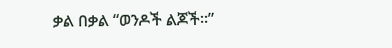ቃል በቃል “ወንዶች ልጆች።”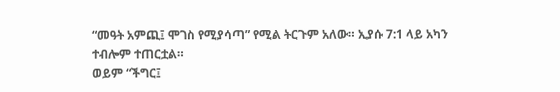“መዓት አምጪ፤ ሞገስ የሚያሳጣ” የሚል ትርጉም አለው። ኢያሱ 7:1 ላይ አካን ተብሎም ተጠርቷል።
ወይም “ችግር፤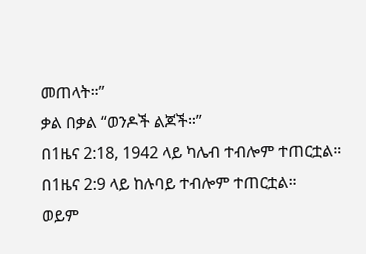መጠላት።”
ቃል በቃል “ወንዶች ልጆች።”
በ1ዜና 2:18, 1942 ላይ ካሌብ ተብሎም ተጠርቷል።
በ1ዜና 2:9 ላይ ከሉባይ ተብሎም ተጠርቷል።
ወይም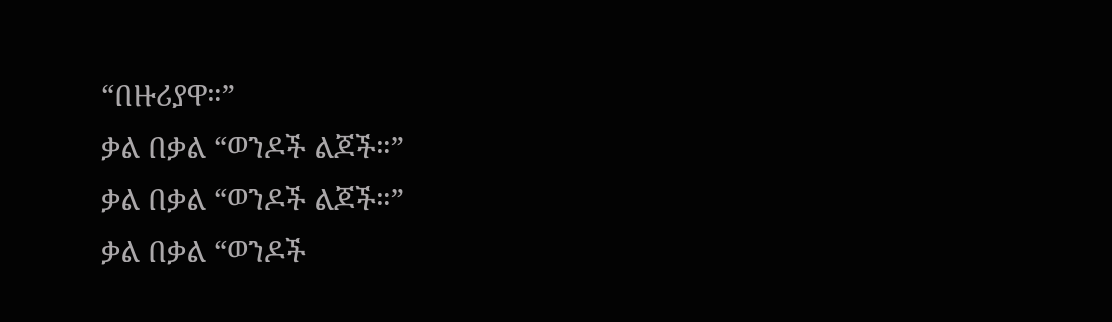“በዙሪያዋ።”
ቃል በቃል “ወንዶች ልጆች።”
ቃል በቃል “ወንዶች ልጆች።”
ቃል በቃል “ወንዶች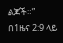ልጆች።”
በ1ዜና 2:9 ላይ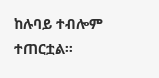ከሉባይ ተብሎም ተጠርቷል።